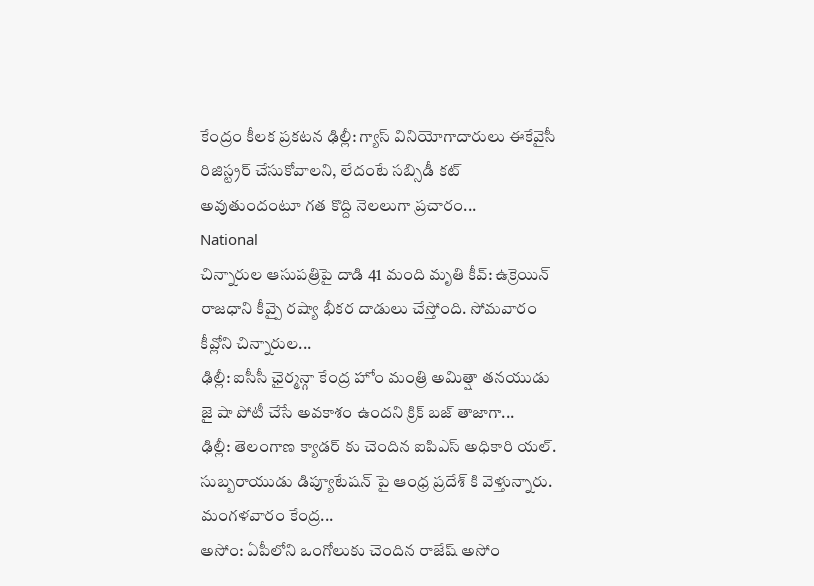కేంద్రం కీలక ప్రకటన ఢిల్లీ: గ్యాస్ వినియోగాదారులు ఈకేవైసీ రిజిస్ట్రర్ చేసుకోవాలని, లేదంటే సబ్సిడీ కట్ అవుతుందంటూ గత కొద్ది నెలలుగా ప్రచారం...
National
చిన్నారుల ఆసుపత్రిపై దాడి 41 మంది మృతి కీవ్: ఉక్రెయిన్ రాజధాని కీవ్పై రష్యా భీకర దాడులు చేస్తోంది. సోమవారం కీవ్లోని చిన్నారుల...
ఢిల్లీ: ఐసీసీ ఛైర్మన్గా కేంద్ర హోం మంత్రి అమిత్షా తనయుడు జై షా పోటీ చేసే అవకాశం ఉందని క్రిక్ బజ్ తాజాగా...
ఢిల్లీ: తెలంగాణ క్యాడర్ కు చెందిన ఐపిఎస్ అధికారి యల్. సుబ్బరాయుడు డిప్యూటేషన్ పై ఆంధ్ర ప్రదేశ్ కి వెళ్తున్నారు. మంగళవారం కేంద్ర...
అసోం: ఏపీలోని ఒంగోలుకు చెందిన రాజేష్ అసోం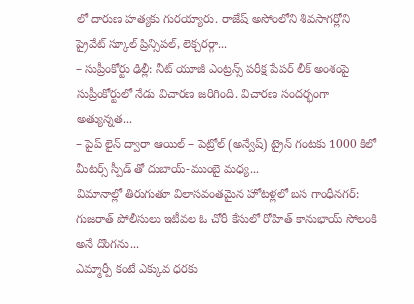లో దారుణ హత్యకు గురయ్యారు. రాజేష్ అసోంలోని శివసాగర్లోని ప్రైవేట్ స్కూల్ ప్రిన్సిపల్, లెక్చరర్గా...
– సుప్రీంకోర్టు ఢిల్లీ: నీట్ యూజీ ఎంట్రన్స్ పరీక్ష పేపర్ లీక్ అంశంపై సుప్రీంకోర్టులో నేడు విచారణ జరిగింది. విచారణ సందర్భంగా అత్యున్నత...
– పైప్ లైన్ ద్వారా ఆయిల్ – పెట్రోల్ (అన్వేష్) ట్రైన్ గంటకు 1000 కిలో మీటర్స్ స్పీడ్ తో దుబాయ్-ముంబై మధ్య...
విమానాల్లో తిరుగుతూ విలాసవంతమైన హోటళ్లలో బస గాంధీనగర్: గుజరాత్ పోలీసులు ఇటీవల ఓ చోరీ కేసులో రోహిత్ కానుభాయ్ సోలంకి అనే దొంగను...
ఎమ్మార్పీ కంటే ఎక్కువ ధరకు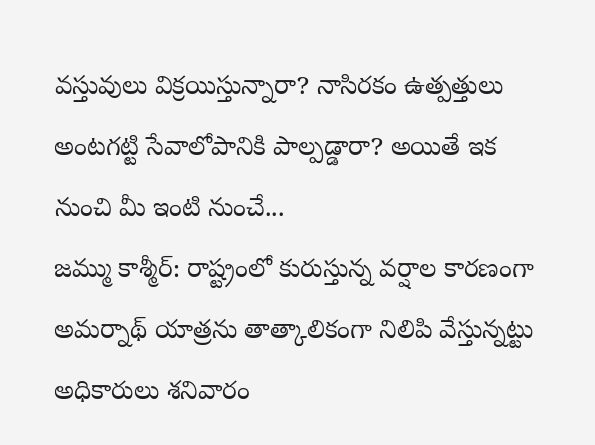వస్తువులు విక్రయిస్తున్నారా? నాసిరకం ఉత్పత్తులు అంటగట్టి సేవాలోపానికి పాల్పడ్డారా? అయితే ఇక నుంచి మీ ఇంటి నుంచే...
జమ్ము కాశ్మీర్: రాష్ట్రంలో కురుస్తున్న వర్షాల కారణంగా అమర్నాథ్ యాత్రను తాత్కాలికంగా నిలిపి వేస్తున్నట్టు అధికారులు శనివారం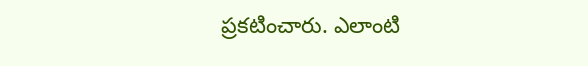ప్రకటించారు. ఎలాంటి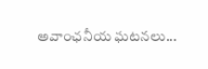అవాంఛనీయ ఘటనలు...